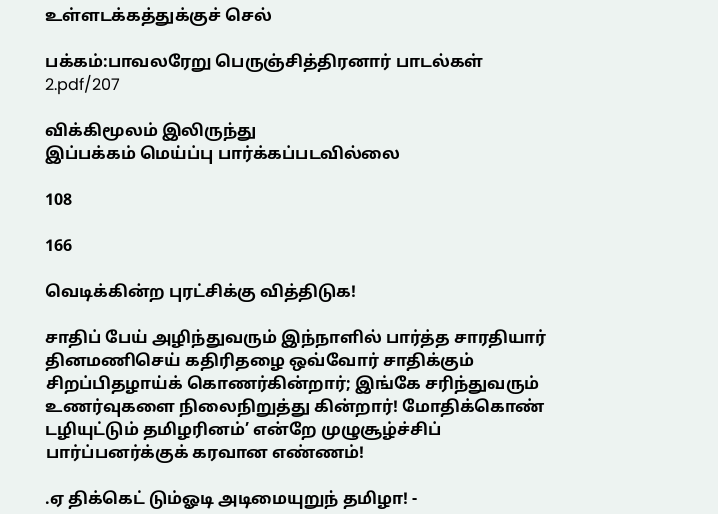உள்ளடக்கத்துக்குச் செல்

பக்கம்:பாவலரேறு பெருஞ்சித்திரனார் பாடல்கள் 2.pdf/207

விக்கிமூலம் இலிருந்து
இப்பக்கம் மெய்ப்பு பார்க்கப்படவில்லை

108

166

வெடிக்கின்ற புரட்சிக்கு வித்திடுக!

சாதிப் பேய் அழிந்துவரும் இந்நாளில் பார்த்த சாரதியார் தினமணிசெய் கதிரிதழை ஒவ்வோர் சாதிக்கும் சிறப்பிதழாய்க் கொணர்கின்றார்; இங்கே சரிந்துவரும் உணர்வுகளை நிலைநிறுத்து கின்றார்! மோதிக்கொண் டழியுட்டும் தமிழரினம்’ என்றே முழுசூழ்ச்சிப் பார்ப்பனர்க்குக் கரவான எண்ணம்!

.ஏ திக்கெட் டும்ஓடி அடிமையுறுந் தமிழா! -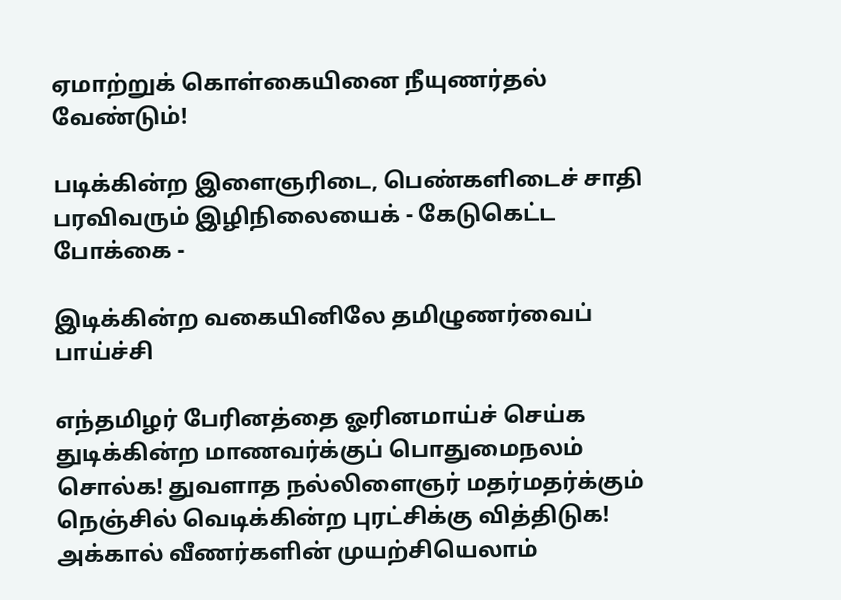ஏமாற்றுக் கொள்கையினை நீயுணர்தல் வேண்டும்!

படிக்கின்ற இளைஞரிடை, பெண்களிடைச் சாதி பரவிவரும் இழிநிலையைக் - கேடுகெட்ட போக்கை -

இடிக்கின்ற வகையினிலே தமிழுணர்வைப் பாய்ச்சி

எந்தமிழர் பேரினத்தை ஓரினமாய்ச் செய்க துடிக்கின்ற மாணவர்க்குப் பொதுமைநலம் சொல்க! துவளாத நல்லிளைஞர் மதர்மதர்க்கும் நெஞ்சில் வெடிக்கின்ற புரட்சிக்கு வித்திடுக! அக்கால் வீணர்களின் முயற்சியெலாம்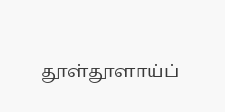தூள்தூளாய்ப்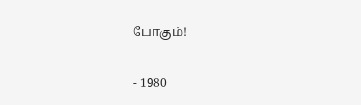போகும்!

- 1980